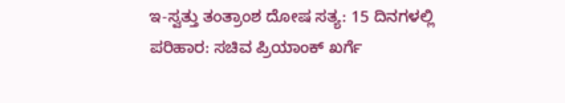ಇ-ಸ್ವತ್ತು ತಂತ್ರಾಂಶ ದೋಷ ಸತ್ಯ: 15 ದಿನಗಳಲ್ಲಿ ಪರಿಹಾರ: ಸಚಿವ ಪ್ರಿಯಾಂಕ್‌ ಖರ್ಗೆ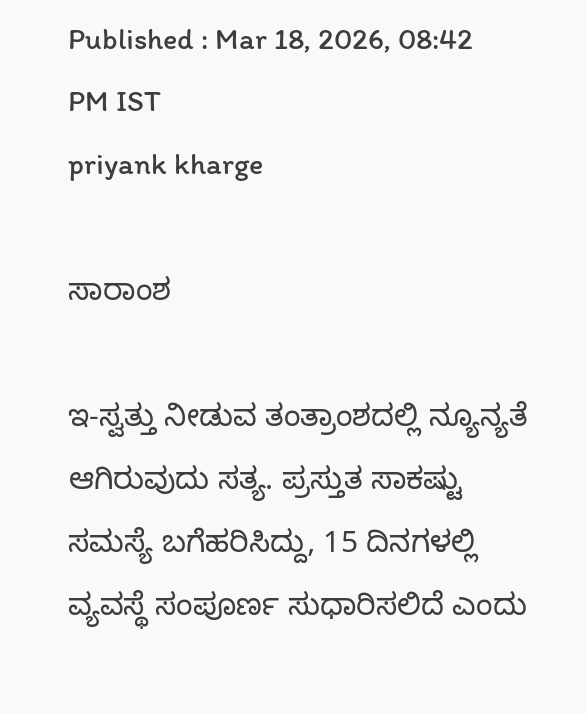Published : Mar 18, 2026, 08:42 PM IST
priyank kharge

ಸಾರಾಂಶ

ಇ-ಸ್ವತ್ತು ನೀಡುವ ತಂತ್ರಾಂಶದಲ್ಲಿ ನ್ಯೂನ್ಯತೆ ಆಗಿರುವುದು ಸತ್ಯ. ಪ್ರಸ್ತುತ ಸಾಕಷ್ಟು ಸಮಸ್ಯೆ ಬಗೆಹರಿಸಿದ್ದು, 15 ದಿನಗಳಲ್ಲಿ ವ್ಯವಸ್ಥೆ ಸಂಪೂರ್ಣ ಸುಧಾರಿಸಲಿದೆ ಎಂದು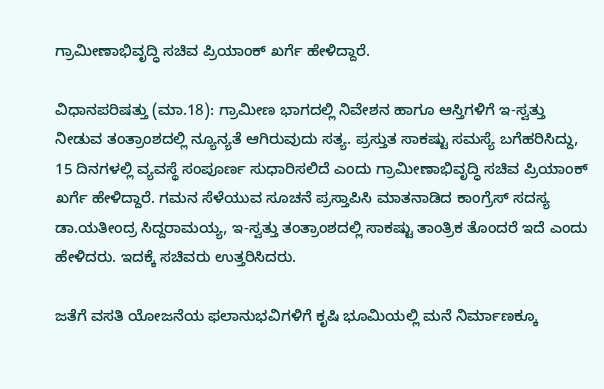ಗ್ರಾಮೀಣಾಭಿವೃದ್ಧಿ ಸಚಿವ ಪ್ರಿಯಾಂಕ್‌ ಖರ್ಗೆ ಹೇಳಿದ್ದಾರೆ.

ವಿಧಾನಪರಿಷತ್ತು (ಮಾ.18): ಗ್ರಾಮೀಣ ಭಾಗದಲ್ಲಿ ನಿವೇಶನ ಹಾಗೂ ಆಸ್ತಿಗಳಿಗೆ ಇ-ಸ್ವತ್ತು ನೀಡುವ ತಂತ್ರಾಂಶದಲ್ಲಿ ನ್ಯೂನ್ಯತೆ ಆಗಿರುವುದು ಸತ್ಯ. ಪ್ರಸ್ತುತ ಸಾಕಷ್ಟು ಸಮಸ್ಯೆ ಬಗೆಹರಿಸಿದ್ದು, 15 ದಿನಗಳಲ್ಲಿ ವ್ಯವಸ್ಥೆ ಸಂಪೂರ್ಣ ಸುಧಾರಿಸಲಿದೆ ಎಂದು ಗ್ರಾಮೀಣಾಭಿವೃದ್ಧಿ ಸಚಿವ ಪ್ರಿಯಾಂಕ್‌ ಖರ್ಗೆ ಹೇಳಿದ್ದಾರೆ. ಗಮನ ಸೆಳೆಯುವ ಸೂಚನೆ ಪ್ರಸ್ತಾಪಿಸಿ ಮಾತನಾಡಿದ ಕಾಂಗ್ರೆಸ್‌ ಸದಸ್ಯ ಡಾ.ಯತೀಂದ್ರ ಸಿದ್ದರಾಮಯ್ಯ, ಇ-ಸ್ವತ್ತು ತಂತ್ರಾಂಶದಲ್ಲಿ ಸಾಕಷ್ಟು ತಾಂತ್ರಿಕ ತೊಂದರೆ ಇದೆ ಎಂದು ಹೇಳಿದರು. ಇದಕ್ಕೆ ಸಚಿವರು ಉತ್ತರಿಸಿದರು.

ಜತೆಗೆ ವಸತಿ ಯೋಜನೆಯ ಫಲಾನುಭವಿಗಳಿಗೆ ಕೃಷಿ ಭೂಮಿಯಲ್ಲಿ ಮನೆ ನಿರ್ಮಾಣಕ್ಕೂ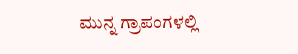ಮುನ್ನ ಗ್ರಾಪಂಗಳಲ್ಲಿ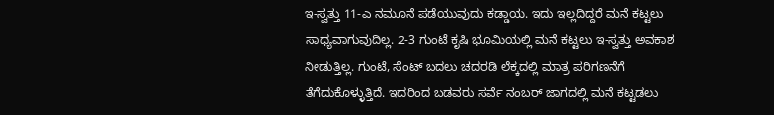ಇ-ಸ್ವತ್ತು 11-ಎ ನಮೂನೆ ಪಡೆಯುವುದು ಕಡ್ಡಾಯ. ಇದು ಇಲ್ಲದಿದ್ದರೆ ಮನೆ ಕಟ್ಟಲು ಸಾಧ್ಯವಾಗುವುದಿಲ್ಲ. 2-3 ಗುಂಟೆ ಕೃಷಿ ಭೂಮಿಯಲ್ಲಿ ಮನೆ ಕಟ್ಟಲು ಇ-ಸ್ವತ್ತು ಅವಕಾಶ ನೀಡುತ್ತಿಲ್ಲ. ಗುಂಟೆ, ಸೆಂಟ್‌ ಬದಲು ಚದರಡಿ ಲೆಕ್ಕದಲ್ಲಿ ಮಾತ್ರ ಪರಿಗಣನೆಗೆ ತೆಗೆದುಕೊಳ್ಳುತ್ತಿದೆ. ಇದರಿಂದ ಬಡವರು ಸರ್ವೆ ನಂಬರ್‌ ಜಾಗದಲ್ಲಿ ಮನೆ ಕಟ್ಟಡಲು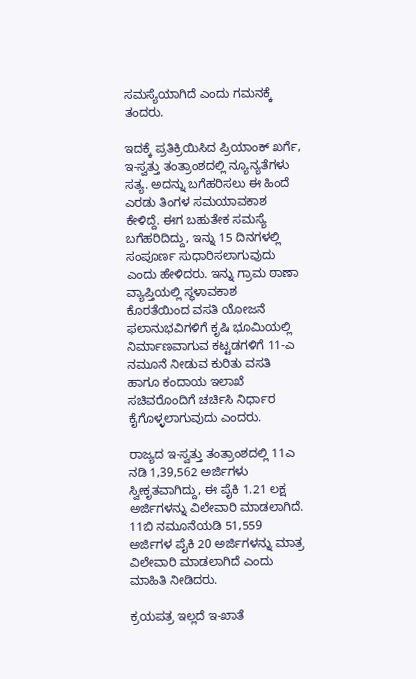ಸಮಸ್ಯೆಯಾಗಿದೆ ಎಂದು ಗಮನಕ್ಕೆ ತಂದರು.

ಇದಕ್ಕೆ ಪ್ರತಿಕ್ರಿಯಿಸಿದ ಪ್ರಿಯಾಂಕ್‌ ಖರ್ಗೆ, ಇ-ಸ್ವತ್ತು ತಂತ್ರಾಂಶದಲ್ಲಿ ನ್ಯೂನ್ಯತೆಗಳು ಸತ್ಯ. ಅದನ್ನು ಬಗೆಹರಿಸಲು ಈ ಹಿಂದೆ ಎರಡು ತಿಂಗಳ ಸಮಯಾವಕಾಶ ಕೇಳಿದ್ದೆ. ಈಗ ಬಹುತೇಕ ಸಮಸ್ಯೆ ಬಗೆಹರಿದಿದ್ದು, ಇನ್ನು 15 ದಿನಗಳಲ್ಲಿ ಸಂಪೂರ್ಣ ಸುಧಾರಿಸಲಾಗುವುದು ಎಂದು ಹೇಳಿದರು. ಇನ್ನು ಗ್ರಾಮ ಠಾಣಾ ವ್ಯಾಪ್ತಿಯಲ್ಲಿ ಸ್ಥಳಾವಕಾಶ ಕೊರತೆಯಿಂದ ವಸತಿ ಯೋಜನೆ ಫಲಾನುಭವಿಗಳಿಗೆ ಕೃಷಿ ಭೂಮಿಯಲ್ಲಿ ನಿರ್ಮಾಣವಾಗುವ ಕಟ್ಟಡಗಳಿಗೆ 11-ಎ ನಮೂನೆ ನೀಡುವ ಕುರಿತು ವಸತಿ ಹಾಗೂ ಕಂದಾಯ ಇಲಾಖೆ ಸಚಿವರೊಂದಿಗೆ ಚರ್ಚಿಸಿ ನಿರ್ಧಾರ ಕೈಗೊಳ್ಳಲಾಗುವುದು ಎಂದರು.

ರಾಜ್ಯದ ಇ-ಸ್ವತ್ತು ತಂತ್ರಾಂಶದಲ್ಲಿ 11ಎ ನಡಿ 1,39,562 ಅರ್ಜಿಗಳು ಸ್ವೀಕೃತವಾಗಿದ್ದು, ಈ ಪೈಕಿ 1.21 ಲಕ್ಷ ಅರ್ಜಿಗಳನ್ನು ವಿಲೇವಾರಿ ಮಾಡಲಾಗಿದೆ. 11ಬಿ ನಮೂನೆಯಡಿ 51,559 ಅರ್ಜಿಗಳ ಪೈಕಿ 20 ಅರ್ಜಿಗಳನ್ನು ಮಾತ್ರ ವಿಲೇವಾರಿ ಮಾಡಲಾಗಿದೆ ಎಂದು ಮಾಹಿತಿ ನೀಡಿದರು.

ಕ್ರಯಪತ್ರ ಇಲ್ಲದೆ ಇ-ಖಾತೆ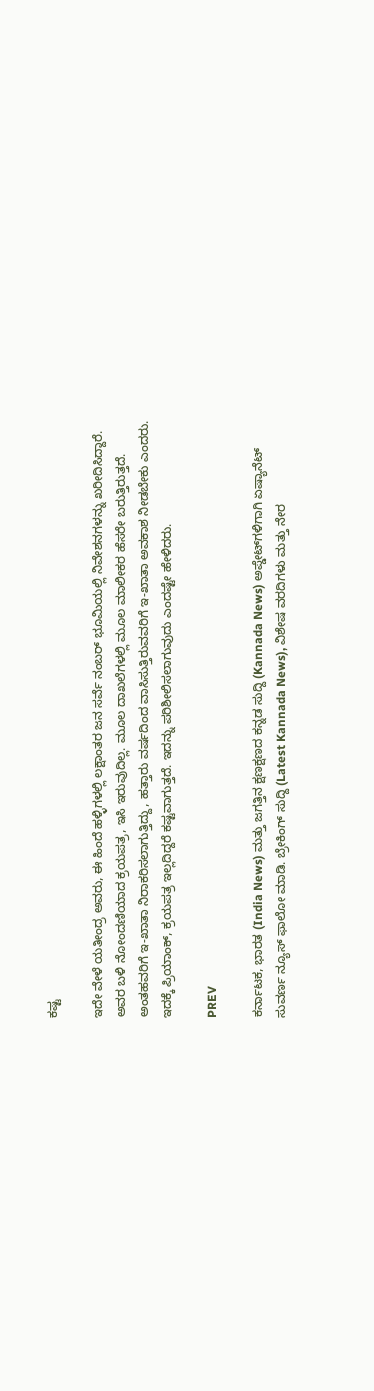ಕಷ್ಟ

ಇದೇ ವೇಳೆ ಯತೀಂದ್ರ ಅವರು, ಈ ಹಿಂದೆ ಹಳ್ಳಿಗಳಲ್ಲಿ ಲಕ್ಷಾಂತರ ಜನ ಸರ್ವೆ ನಂಬರ್‌ ಭೂಮಿಯಲ್ಲಿ ನಿವೇಶನಗಳನ್ನು ಖರೀದಿಸಿದ್ದಾರೆ. ಅವರ ಬಳಿ ನೋಂದಣಿಯಾದ ಕ್ರಯಪತ್ರ, ಇಸಿ ಇರುವುದಿಲ್ಲ. ಮೂಲ ದಾಖಲೆಗಳಲ್ಲಿ ಮೂಲ ಮಾಲೀಕರ ಹೆಸರೇ ಬರುತ್ತಿರುತ್ತದೆ. ಅಂತಹವರಿಗೆ ಇ-ಖಾತಾ ನಿರಾಕರಿಸಲಾಗುತ್ತಿದ್ದು, ಹತ್ತಾರು ವರ್ಷದಿಂದ ವಾಸಿಸುತ್ತಿರುವವರಿಗೆ ಇ-ಖಾತಾ ಅವಕಾಶ ನೀಡಬೇಕು ಎಂದರು. ಇದಕ್ಕೆ ಪ್ರಿಯಾಂಕ್‌, ಕ್ರಯಪತ್ರ ಇಲ್ಲದಿದ್ದರೆ ಕಷ್ಟವಾಗುತ್ತದೆ. ಇದನ್ನು ಪರಿಶೀಲಿಸಲಾಗುವುದು ಎಂದಷ್ಟೇ ಹೇಳಿದರು.

PREV

ಕರ್ನಾಟಕ, ಭಾರತ (India News) ಮತ್ತು ಜಗತ್ತಿನ ಕ್ಷಣಕ್ಷಣದ ಕನ್ನಡ ಸುದ್ದಿ (Kannada News) ಅಪ್ಡೇಟ್‌ಗಳಿಗಾಗಿ ಏಷ್ಯಾನೆಟ್ ಸುವರ್ಣ ನ್ಯೂಸ್‌ ಫಾಲೋ ಮಾಡಿ. ಬ್ರೇಕಿಂಗ್ ಸುದ್ದಿ (Latest Kannada News), ವಿಶೇಷ ವರದಿಗಳು ಮತ್ತು ನೇರ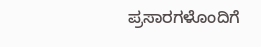ಪ್ರಸಾರಗಳೊಂದಿಗೆ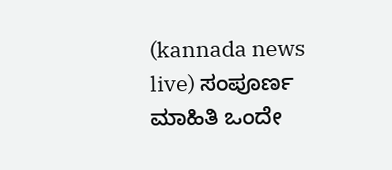(kannada news live) ಸಂಪೂರ್ಣ ಮಾಹಿತಿ ಒಂದೇ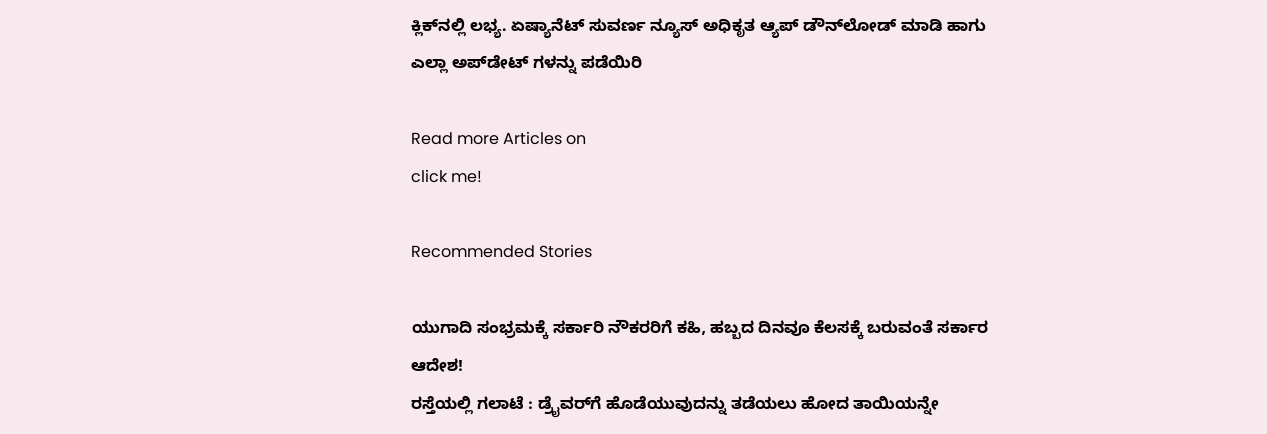ಕ್ಲಿಕ್‌ನಲ್ಲಿ ಲಭ್ಯ. ಏಷ್ಯಾನೆಟ್ ಸುವರ್ಣ ನ್ಯೂಸ್ ಅಧಿಕೃತ ಆ್ಯಪ್ ಡೌನ್‌ಲೋಡ್ ಮಾಡಿ ಹಾಗು ಎಲ್ಲಾ ಅಪ್‌ಡೇಟ್ ಗಳನ್ನು ಪಡೆಯಿರಿ

Read more Articles on
click me!

Recommended Stories

ಯುಗಾದಿ ಸಂಭ್ರಮಕ್ಕೆ ಸರ್ಕಾರಿ ನೌಕರರಿಗೆ ಕಹಿ, ಹಬ್ಬದ ದಿನವೂ ಕೆಲಸಕ್ಕೆ ಬರುವಂತೆ ಸರ್ಕಾರ ಆದೇಶ!
ರಸ್ತೆಯಲ್ಲಿ ಗಲಾಟೆ : ಡ್ರೈವರ್‌ಗೆ ಹೊಡೆಯುವುದನ್ನು ತಡೆಯಲು ಹೋದ ತಾಯಿಯನ್ನೇ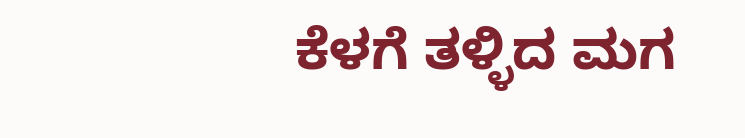ಕೆಳಗೆ ತಳ್ಳಿದ ಮಗ